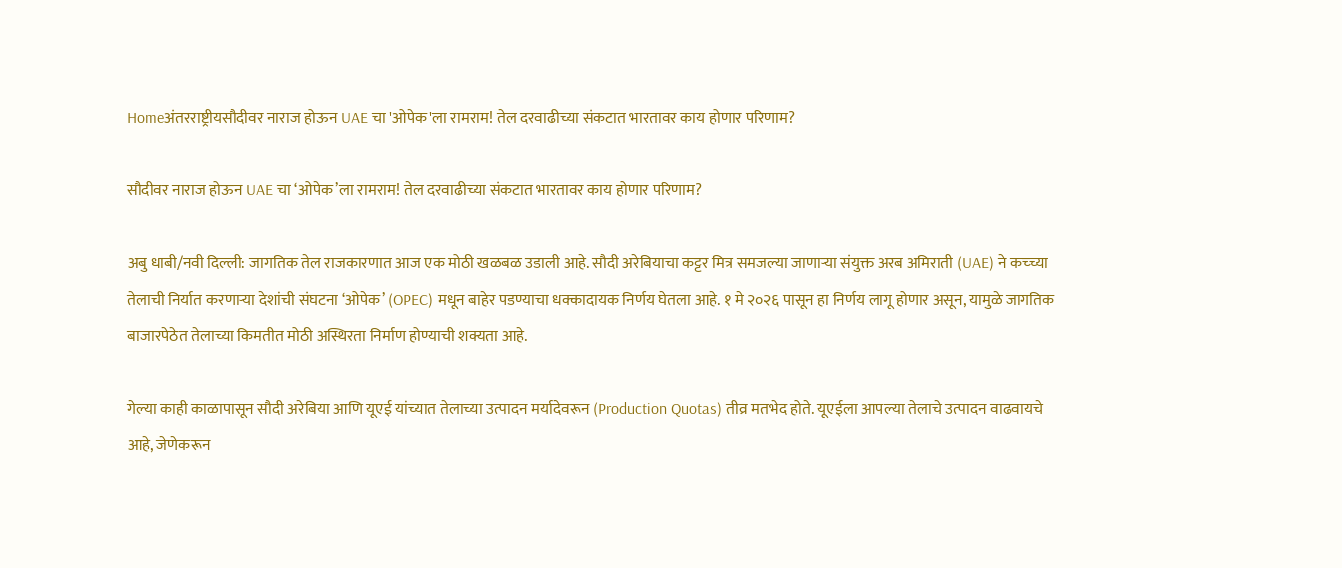Homeअंतरराष्ट्रीयसौदीवर नाराज होऊन UAE चा 'ओपेक'ला रामराम! तेल दरवाढीच्या संकटात भारतावर काय होणार परिणाम?

सौदीवर नाराज होऊन UAE चा ‘ओपेक’ला रामराम! तेल दरवाढीच्या संकटात भारतावर काय होणार परिणाम?

अबु धाबी/नवी दिल्ली: जागतिक तेल राजकारणात आज एक मोठी खळबळ उडाली आहे. सौदी अरेबियाचा कट्टर मित्र समजल्या जाणाऱ्या संयुक्त अरब अमिराती (UAE) ने कच्च्या तेलाची निर्यात करणाऱ्या देशांची संघटना ‘ओपेक’ (OPEC) मधून बाहेर पडण्याचा धक्कादायक निर्णय घेतला आहे. १ मे २०२६ पासून हा निर्णय लागू होणार असून, यामुळे जागतिक बाजारपेठेत तेलाच्या किमतीत मोठी अस्थिरता निर्माण होण्याची शक्यता आहे.

गेल्या काही काळापासून सौदी अरेबिया आणि यूएई यांच्यात तेलाच्या उत्पादन मर्यादेवरून (Production Quotas) तीव्र मतभेद होते. यूएईला आपल्या तेलाचे उत्पादन वाढवायचे आहे, जेणेकरून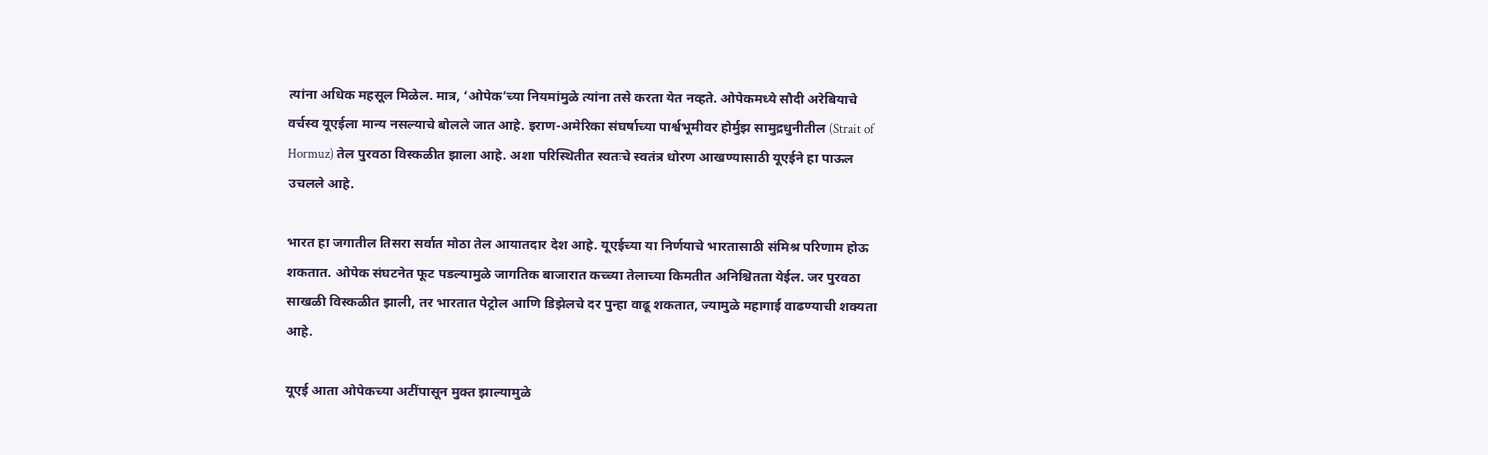त्यांना अधिक महसूल मिळेल. मात्र, ‘ओपेक’च्या नियमांमुळे त्यांना तसे करता येत नव्हते. ओपेकमध्ये सौदी अरेबियाचे वर्चस्व यूएईला मान्य नसल्याचे बोलले जात आहे. इराण-अमेरिका संघर्षाच्या पार्श्वभूमीवर होर्मुझ सामुद्रधुनीतील (Strait of Hormuz) तेल पुरवठा विस्कळीत झाला आहे. अशा परिस्थितीत स्वतःचे स्वतंत्र धोरण आखण्यासाठी यूएईने हा पाऊल उचलले आहे.

भारत हा जगातील तिसरा सर्वात मोठा तेल आयातदार देश आहे. यूएईच्या या निर्णयाचे भारतासाठी संमिश्र परिणाम होऊ शकतात. ओपेक संघटनेत फूट पडल्यामुळे जागतिक बाजारात कच्च्या तेलाच्या किमतीत अनिश्चितता येईल. जर पुरवठा साखळी विस्कळीत झाली, तर भारतात पेट्रोल आणि डिझेलचे दर पुन्हा वाढू शकतात, ज्यामुळे महागाई वाढण्याची शक्यता आहे.

यूएई आता ओपेकच्या अटींपासून मुक्त झाल्यामुळे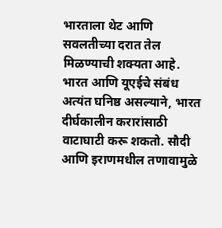भारताला थेट आणि सवलतीच्या दरात तेल मिळण्याची शक्यता आहे. भारत आणि यूएईचे संबंध अत्यंत घनिष्ठ असल्याने, भारत दीर्घकालीन करारांसाठी वाटाघाटी करू शकतो. सौदी आणि इराणमधील तणावामुळे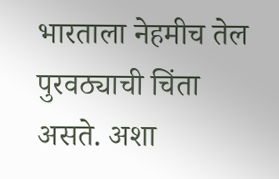भारताला नेहमीच तेल पुरवठ्याची चिंता असते. अशा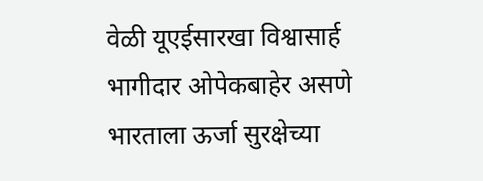वेळी यूएईसारखा विश्वासार्ह भागीदार ओपेकबाहेर असणे भारताला ऊर्जा सुरक्षेच्या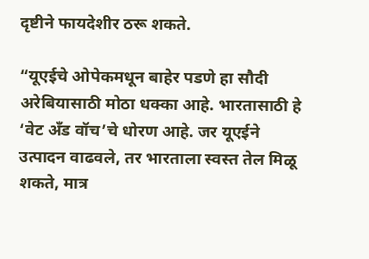दृष्टीने फायदेशीर ठरू शकते.

“यूएईचे ओपेकमधून बाहेर पडणे हा सौदी अरेबियासाठी मोठा धक्का आहे. भारतासाठी हे ‘वेट अँड वॉच’चे धोरण आहे. जर यूएईने उत्पादन वाढवले, तर भारताला स्वस्त तेल मिळू शकते, मात्र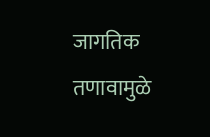जागतिक तणावामुळे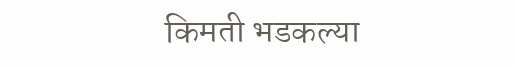किमती भडकल्या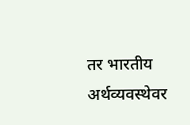तर भारतीय अर्थव्यवस्थेवर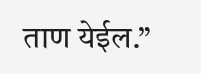ताण येईल.”